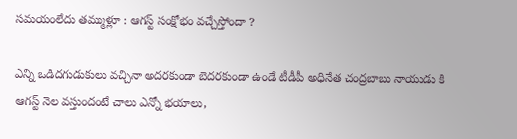సమయంలేదు తమ్ముళ్లూ : ఆగస్ట్ సంక్షోభం వచ్చేస్తోందా ?

ఎన్ని ఒడిదగుడుకులు వచ్చినా అదరకుండా బెదరకుండా ఉండే టీడీపీ అధినేత చంద్రబాబు నాయుడు కి ఆగస్ట్ నెల వస్తుందంటే చాలు ఎన్నో భయాలు,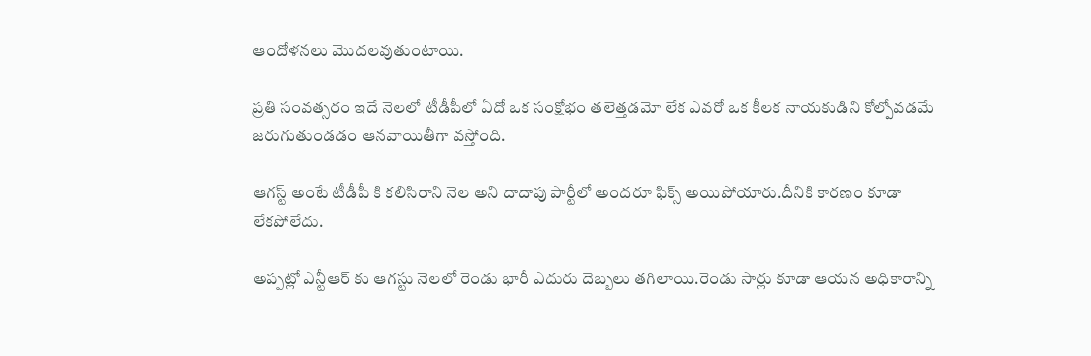ఆందోళనలు మొదలవుతుంటాయి.

ప్రతి సంవత్సరం ఇదే నెలలో టీడీపీలో ఏదో ఒక సంక్షోభం తలెత్తడమో లేక ఎవరో ఒక కీలక నాయకుడిని కోల్పోవడమే జరుగుతుండడం ఆనవాయితీగా వస్తోంది.

ఆగస్ట్ అంటే టీడీపీ కి కలిసిరాని నెల అని దాదాపు పార్టీలో అందరూ ఫిక్స్ అయిపోయారు.దీనికి కారణం కూడా లేకపోలేదు.

అప్ప‌ట్లో ఎన్టీఆర్ కు ఆగస్టు నెలలో రెండు భారీ ఎదురు దెబ్బలు తగిలాయి.రెండు సార్లు కూడా ఆయన అధికారాన్ని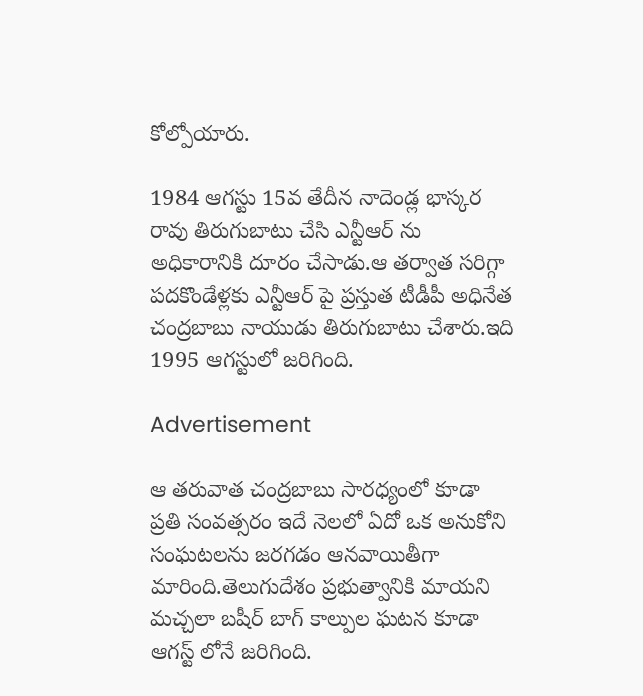కోల్పోయారు.

1984 ఆగస్టు 15వ తేదీన నాదెండ్ల భాస్కర రావు తిరుగుబాటు చేసి ఎన్టీఆర్ ను అధికారానికి దూరం చేసాడు.ఆ తర్వాత సరిగ్గా పదకొండేళ్లకు ఎన్టీఆర్ పై ప్రస్తుత టీడీపీ అధినేత చంద్రబాబు నాయుడు తిరుగుబాటు చేశారు.ఇది 1995 ఆగస్టులో జరిగింది.

Advertisement

ఆ తరువాత చంద్రబాబు సారధ్యంలో కూడా ప్రతి సంవత్సరం ఇదే నెలలో ఏదో ఒక అనుకోని సంఘటలను జరగడం ఆనవాయితీగా మారింది.తెలుగుదేశం ప్రభుత్వానికి మాయని మచ్చలా బషీర్ బాగ్ కాల్పుల ఘటన కూడా ఆగస్ట్ లోనే జరిగింది.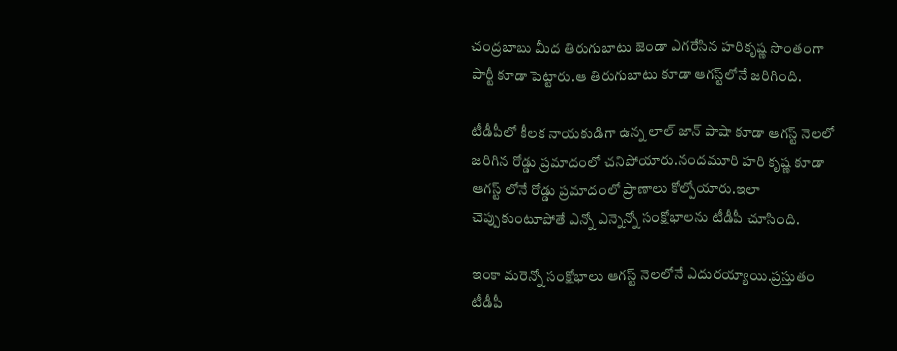చంద్రబాబు మీద తిరుగుబాటు జెండా ఎగరేసిన హరికృష్ణ సొంతంగా పార్టీ కూడా పెట్టారు.ఆ తిరుగుబాటు కూడా ఆగస్ట్‌లోనే జరిగింది.

టీడీపీలో కీలక నాయకుడిగా ఉన్న లాల్ జాన్ పాషా కూడా ఆగస్ట్ నెలలో జరిగిన రోడ్డు ప్రమాదంలో చనిపోయారు.నందమూరి హరి కృష్ణ కూడా ఆగస్ట్ లోనే రోడ్డు ప్రమాదంలో ప్రాణాలు కోల్పోయారు.ఇలా చెప్పుకుంటూపోతే ఎన్నో ఎన్నెన్నో సంక్షోభాలను టీడీపీ చూసింది.

ఇంకా మరెన్నో సంక్షోభాలు ఆగస్ట్‌ నెలలోనే ఎదురయ్యాయి.ప్రస్తుతం టీడీపీ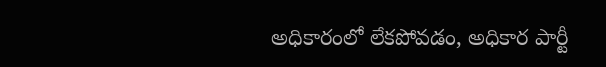అధికారంలో లేకపోవడం, అధికార పార్టీ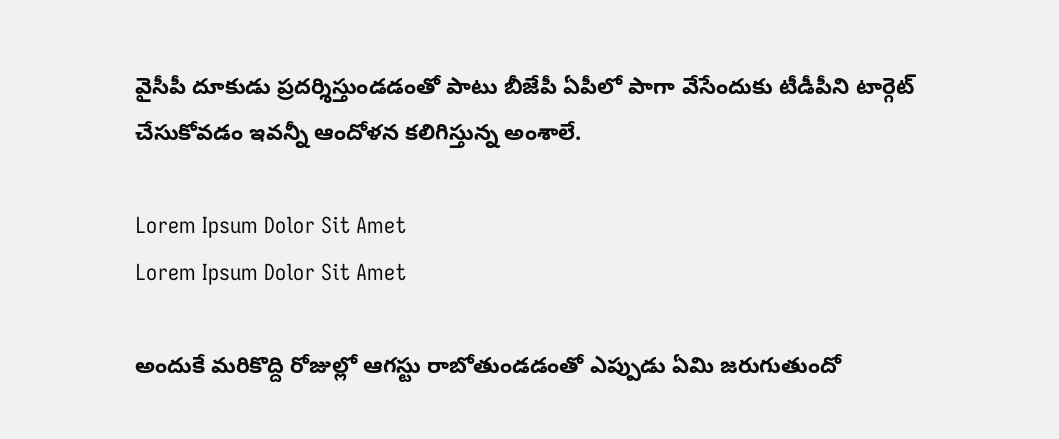వైసీపీ దూకుడు ప్రదర్శిస్తుండడంతో పాటు బీజేపీ ఏపీలో పాగా వేసేందుకు టీడీపీని టార్గెట్ చేసుకోవడం ఇవన్నీ ఆందోళన కలిగిస్తున్న అంశాలే.

Lorem Ipsum Dolor Sit Amet
Lorem Ipsum Dolor Sit Amet

అందుకే మరికొద్ది రోజుల్లో ఆగస్టు రాబోతుండడంతో ఎప్పుడు ఏమి జరుగుతుందో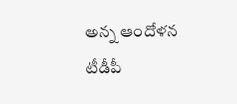అన్న ఆందోళన టీడీపీ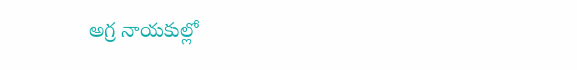అగ్ర నాయకుల్లో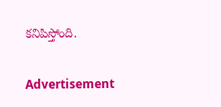కనిపిస్తోంది.

Advertisement